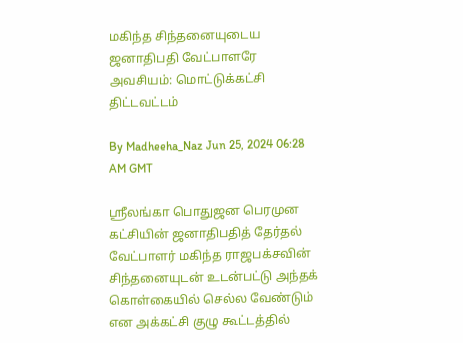மகிந்த சிந்தனையுடைய ஜனாதிபதி வேட்பாளரே அவசியம்: மொட்டுக்கட்சி திட்டவட்டம்

By Madheeha_Naz Jun 25, 2024 06:28 AM GMT

ஶ்ரீலங்கா பொதுஜன பெரமுன கட்சியின் ஜனாதிபதித் தேர்தல் வேட்பாளர் மகிந்த ராஜபக்சவின் சிந்தனையுடன் உடன்பட்டு அந்தக் கொள்கையில் செல்ல வேண்டும் என அக்கட்சி குழு கூட்டத்தில்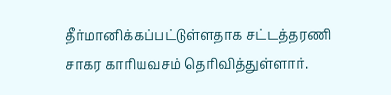தீர்மானிக்கப்பட்டுள்ளதாக சட்டத்தரணி சாகர காரியவசம் தெரிவித்துள்ளார்.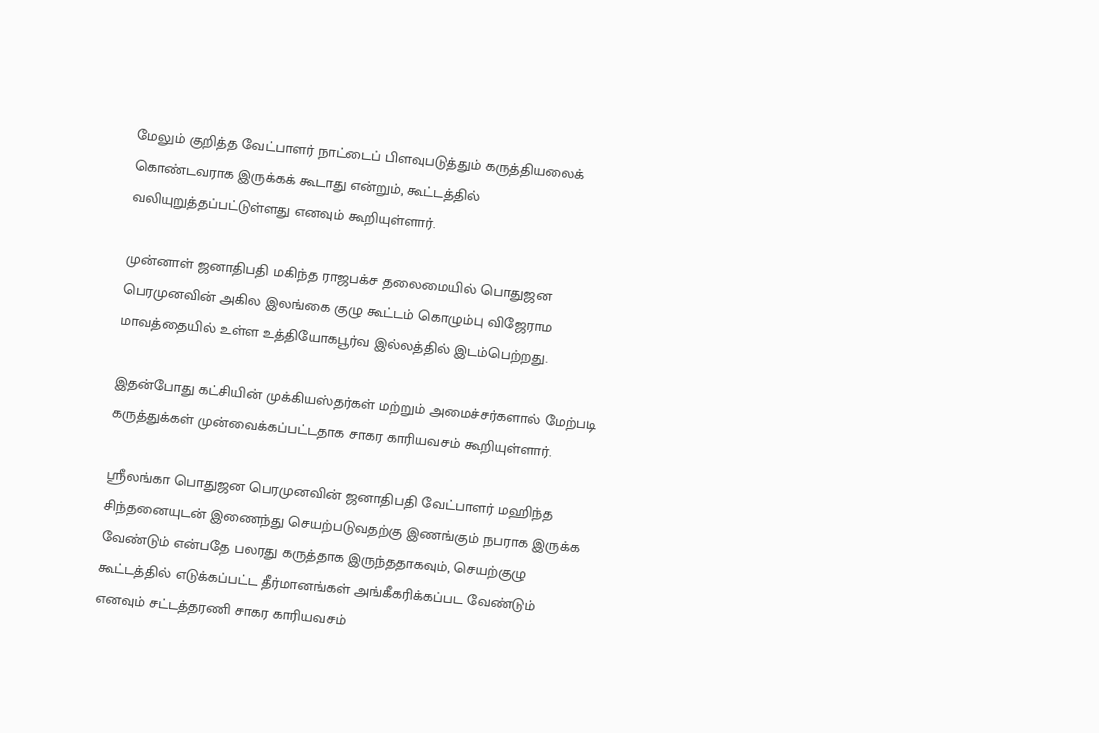மேலும் குறித்த வேட்பாளர் நாட்டைப் பிளவுபடுத்தும் கருத்தியலைக் கொண்டவராக இருக்கக் கூடாது என்றும், கூட்டத்தில் வலியுறுத்தப்பட்டுள்ளது எனவும் கூறியுள்ளார்.

முன்னாள் ஜனாதிபதி மகிந்த ராஜபக்ச தலைமையில் பொதுஜன பெரமுனவின் அகில இலங்கை குழு கூட்டம் கொழும்பு விஜேராம மாவத்தையில் உள்ள உத்தியோகபூர்வ இல்லத்தில் இடம்பெற்றது.

இதன்போது கட்சியின் முக்கியஸ்தர்கள் மற்றும் அமைச்சர்களால் மேற்படி கருத்துக்கள் முன்வைக்கப்பட்டதாக சாகர காரியவசம் கூறியுள்ளார்.

ஶ்ரீலங்கா பொதுஜன பெரமுனவின் ஜனாதிபதி வேட்பாளர் மஹிந்த சிந்தனையுடன் இணைந்து செயற்படுவதற்கு இணங்கும் நபராக இருக்க வேண்டும் என்பதே பலரது கருத்தாக இருந்ததாகவும், செயற்குழு கூட்டத்தில் எடுக்கப்பட்ட தீர்மானங்கள் அங்கீகரிக்கப்பட வேண்டும் எனவும் சட்டத்தரணி சாகர காரியவசம்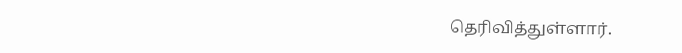தெரிவித்துள்ளார்.